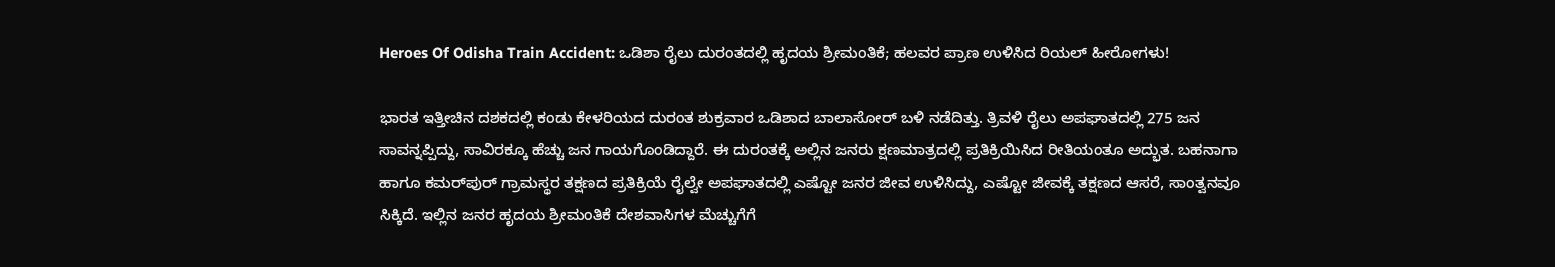Heroes Of Odisha Train Accident: ಒಡಿಶಾ ರೈಲು ದುರಂತದಲ್ಲಿ ಹೃದಯ ಶ್ರೀಮಂತಿಕೆ; ಹಲವರ ಪ್ರಾಣ ಉಳಿಸಿದ ರಿಯಲ್‌ ಹೀರೋಗಳು!

ಭಾರತ ಇತ್ತೀಚಿನ ದಶಕದಲ್ಲಿ ಕಂಡು ಕೇಳರಿಯದ ದುರಂತ ಶುಕ್ರವಾರ ಒಡಿಶಾದ ಬಾಲಾಸೋರ್‌ ಬಳಿ ನಡೆದಿತ್ತು. ತ್ರಿವಳಿ ರೈಲು ಅಪಘಾತದಲ್ಲಿ 275 ಜನ ಸಾವನ್ನಪ್ಪಿದ್ದು, ಸಾವಿರಕ್ಕೂ ಹೆಚ್ಚು ಜನ ಗಾಯಗೊಂಡಿದ್ದಾರೆ. ಈ ದುರಂತಕ್ಕೆ ಅಲ್ಲಿನ ಜನರು ಕ್ಷಣಮಾತ್ರದಲ್ಲಿ ಪ್ರತಿಕ್ರಿಯಿಸಿದ ರೀತಿಯಂತೂ ಅದ್ಭುತ. ಬಹನಾಗಾ ಹಾಗೂ ಕಮರ್‌ಪುರ್‌ ಗ್ರಾಮಸ್ಥರ ತಕ್ಷಣದ ಪ್ರತಿಕ್ರಿಯೆ ರೈಲ್ವೇ ಅಪಘಾತದಲ್ಲಿ ಎಷ್ಟೋ ಜನರ ಜೀವ ಉಳಿಸಿದ್ದು, ಎಷ್ಟೋ ಜೀವಕ್ಕೆ ತಕ್ಷಣದ ಆಸರೆ, ಸಾಂತ್ವನವೂ ಸಿಕ್ಕಿದೆ. ಇಲ್ಲಿನ ಜನರ ಹೃದಯ ಶ್ರೀಮಂತಿಕೆ ದೇಶವಾಸಿಗಳ ಮೆಚ್ಚುಗೆಗೆ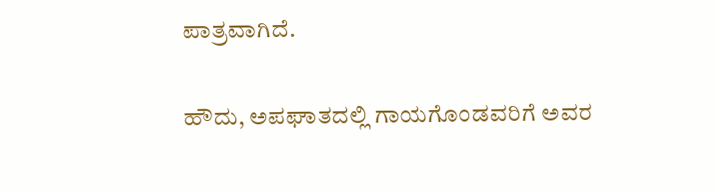ಪಾತ್ರವಾಗಿದೆ.

ಹೌದು, ಅಪಘಾತದಲ್ಲಿ ಗಾಯಗೊಂಡವರಿಗೆ ಅವರ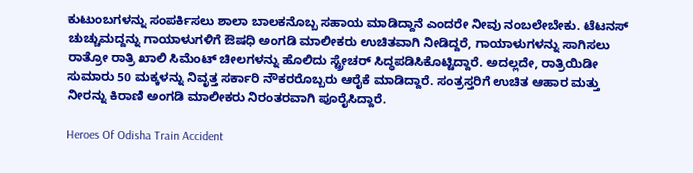ಕುಟುಂಬಗಳನ್ನು ಸಂಪರ್ಕಿಸಲು ಶಾಲಾ ಬಾಲಕನೊಬ್ಬ ಸಹಾಯ ಮಾಡಿದ್ದಾನೆ ಎಂದರೇ ನೀವು ನಂಬಲೇಬೇಕು. ಟೆಟನಸ್‌ ಚುಚ್ಚುಮದ್ದನ್ನು ಗಾಯಾಳುಗಳಿಗೆ ಔಷಧಿ ಅಂಗಡಿ ಮಾಲೀಕರು ಉಚಿತವಾಗಿ ನೀಡಿದ್ದರೆ, ಗಾಯಾಳುಗಳನ್ನು ಸಾಗಿಸಲು ರಾತ್ರೋ ರಾತ್ರಿ ಖಾಲಿ ಸಿಮೆಂಟ್‌ ಚೀಲಗಳನ್ನು ಹೊಲಿದು ಸ್ಟ್ರೇಚರ್‌ ಸಿದ್ಧಪಡಿಸಿಕೊಟ್ಟಿದ್ದಾರೆ. ಅದಲ್ಲದೇ, ರಾತ್ರಿಯಿಡೀ ಸುಮಾರು 50 ಮಕ್ಕಳನ್ನು ನಿವೃತ್ತ ಸರ್ಕಾರಿ ನೌಕರರೊಬ್ಬರು ಆರೈಕೆ ಮಾಡಿದ್ದಾರೆ. ಸಂತ್ರಸ್ತರಿಗೆ ಉಚಿತ ಆಹಾರ ಮತ್ತು ನೀರನ್ನು ಕಿರಾಣಿ ಅಂಗಡಿ ಮಾಲೀಕರು ನಿರಂತರವಾಗಿ ಪೂರೈಸಿದ್ದಾರೆ.

Heroes Of Odisha Train Accident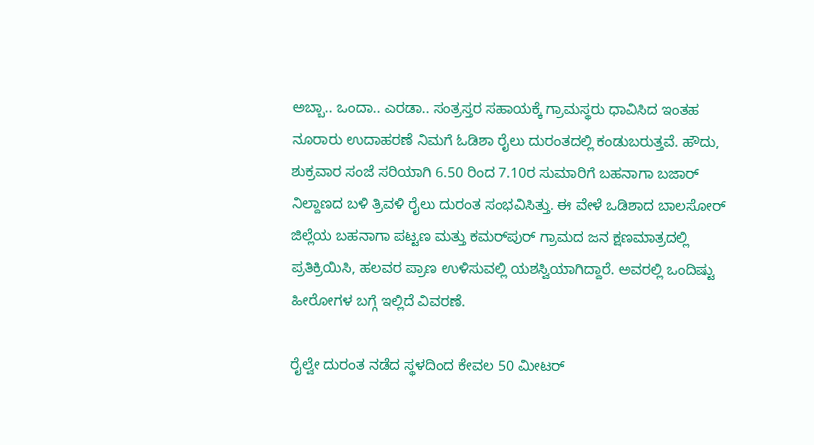ಅಬ್ಬಾ.. ಒಂದಾ.. ಎರಡಾ.. ಸಂತ್ರಸ್ತರ ಸಹಾಯಕ್ಕೆ ಗ್ರಾಮಸ್ಥರು ಧಾವಿಸಿದ ಇಂತಹ ನೂರಾರು ಉದಾಹರಣೆ ನಿಮಗೆ ಓಡಿಶಾ ರೈಲು ದುರಂತದಲ್ಲಿ ಕಂಡುಬರುತ್ತವೆ. ಹೌದು, ಶುಕ್ರವಾರ ಸಂಜೆ ಸರಿಯಾಗಿ 6.50 ರಿಂದ 7.10ರ ಸುಮಾರಿಗೆ ಬಹನಾಗಾ ಬಜಾರ್ ನಿಲ್ದಾಣದ ಬಳಿ ತ್ರಿವಳಿ ರೈಲು ದುರಂತ ಸಂಭವಿಸಿತ್ತು. ಈ ವೇಳೆ ಒಡಿಶಾದ ಬಾಲಸೋರ್ ಜಿಲ್ಲೆಯ ಬಹನಾಗಾ ಪಟ್ಟಣ ಮತ್ತು ಕಮರ್‌ಪುರ್ ಗ್ರಾಮದ ಜನ ಕ್ಷಣಮಾತ್ರದಲ್ಲಿ ಪ್ರತಿಕ್ರಿಯಿಸಿ, ಹಲವರ ಪ್ರಾಣ ಉಳಿಸುವಲ್ಲಿ ಯಶಸ್ವಿಯಾಗಿದ್ದಾರೆ. ಅವರಲ್ಲಿ ಒಂದಿಷ್ಟು ಹೀರೋಗಳ ಬಗ್ಗೆ ಇಲ್ಲಿದೆ ವಿವರಣೆ.

ರೈಲ್ವೇ ದುರಂತ ನಡೆದ ಸ್ಥಳದಿಂದ ಕೇವಲ 50 ಮೀಟರ್‌‌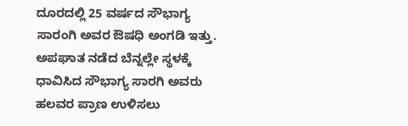ದೂರದಲ್ಲಿ 25 ವರ್ಷದ ಸೌಭಾಗ್ಯ ಸಾರಂಗಿ ಅವರ ಔಷಧಿ ಅಂಗಡಿ ಇತ್ತು. ಅಪಘಾತ ನಡೆದ ಬೆನ್ನಲ್ಲೇ ಸ್ಥಳಕ್ಕೆ ಧಾವಿಸಿದ ಸೌಭಾಗ್ಯ ಸಾರಗಿ ಅವರು ಹಲವರ ಪ್ರಾಣ ಉಳಿಸಲು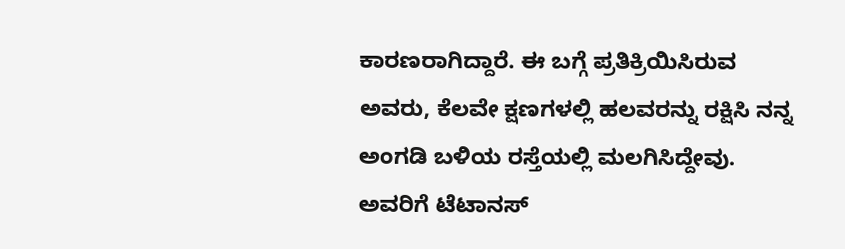ಕಾರಣರಾಗಿದ್ದಾರೆ. ಈ ಬಗ್ಗೆ ಪ್ರತಿಕ್ರಿಯಿಸಿರುವ ಅವರು, ಕೆಲವೇ ಕ್ಷಣಗಳಲ್ಲಿ ಹಲವರನ್ನು ರಕ್ಷಿಸಿ ನನ್ನ ಅಂಗಡಿ ಬಳಿಯ ರಸ್ತೆಯಲ್ಲಿ ಮಲಗಿಸಿದ್ದೇವು. ಅವರಿಗೆ ಟೆಟಾನಸ್‌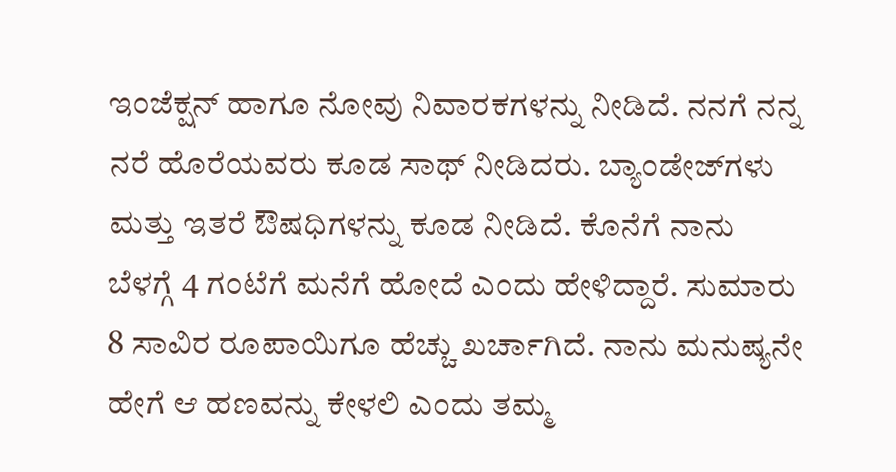ಇಂಜೆಕ್ಷನ್‌ ಹಾಗೂ ನೋವು ನಿವಾರಕಗಳನ್ನು ನೀಡಿದೆ. ನನಗೆ ನನ್ನ ನರೆ ಹೊರೆಯವರು ಕೂಡ ಸಾಥ್‌ ನೀಡಿದರು. ಬ್ಯಾಂಡೇಜ್‌ಗಳು ಮತ್ತು ಇತರೆ ಔಷಧಿಗಳನ್ನು ಕೂಡ ನೀಡಿದೆ. ಕೊನೆಗೆ ನಾನು ಬೆಳಗ್ಗೆ 4 ಗಂಟೆಗೆ ಮನೆಗೆ ಹೋದೆ ಎಂದು ಹೇಳಿದ್ದಾರೆ. ಸುಮಾರು 8 ಸಾವಿರ ರೂಪಾಯಿಗೂ ಹೆಚ್ಚು ಖರ್ಚಾಗಿದೆ. ನಾನು ಮನುಷ್ಯನೇ ಹೇಗೆ ಆ ಹಣವನ್ನು ಕೇಳಲಿ ಎಂದು ತಮ್ಮ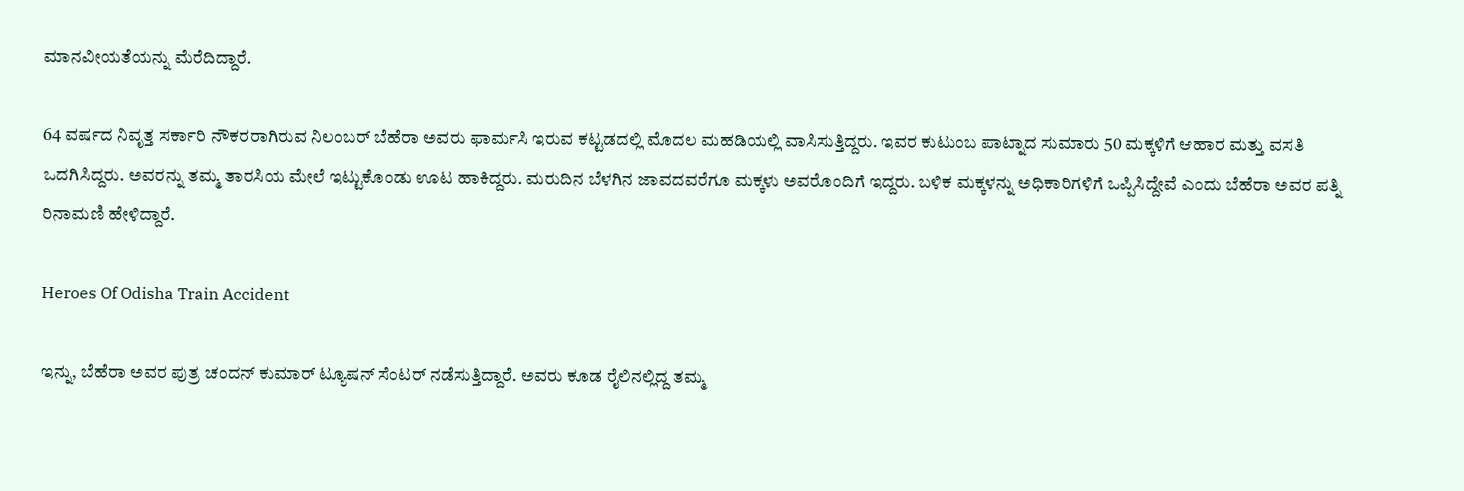ಮಾನವೀಯತೆಯನ್ನು ಮೆರೆದಿದ್ದಾರೆ.

64 ವರ್ಷದ ನಿವೃತ್ತ ಸರ್ಕಾರಿ ನೌಕರರಾಗಿರುವ ನಿಲಂಬರ್‌ ಬೆಹೆರಾ ಅವರು ಫಾರ್ಮಸಿ ಇರುವ ಕಟ್ಟಡದಲ್ಲಿ ಮೊದಲ ಮಹಡಿಯಲ್ಲಿ ವಾಸಿಸುತ್ತಿದ್ದರು. ಇವರ ಕುಟುಂಬ ಪಾಟ್ನಾದ ಸುಮಾರು 50 ಮಕ್ಕಳಿಗೆ ಆಹಾರ ಮತ್ತು ವಸತಿ ಒದಗಿಸಿದ್ದರು. ಅವರನ್ನು ತಮ್ಮ ತಾರಸಿಯ ಮೇಲೆ ಇಟ್ಟುಕೊಂಡು ಊಟ ಹಾಕಿದ್ದರು. ಮರುದಿನ ಬೆಳಗಿನ ಜಾವದವರೆಗೂ ಮಕ್ಕಳು ಅವರೊಂದಿಗೆ ಇದ್ದರು. ಬಳಿಕ ಮಕ್ಕಳನ್ನು ಅಧಿಕಾರಿಗಳಿಗೆ ಒಪ್ಪಿಸಿದ್ದೇವೆ ಎಂದು ಬೆಹೆರಾ ಅವರ ಪತ್ನಿ ರಿನಾಮಣಿ ಹೇಳಿದ್ದಾರೆ.

Heroes Of Odisha Train Accident

ಇನ್ನು, ಬೆಹೆರಾ ಅವರ ಪುತ್ರ ಚಂದನ್‌ ಕುಮಾರ್‌ ಟ್ಯೂಷನ್‌ ಸೆಂಟರ್‌ ನಡೆಸುತ್ತಿದ್ದಾರೆ. ಅವರು ಕೂಡ ರೈಲಿನಲ್ಲಿದ್ದ ತಮ್ಮ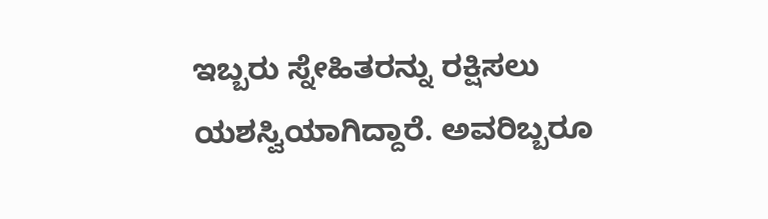ಇಬ್ಬರು ಸ್ನೇಹಿತರನ್ನು ರಕ್ಷಿಸಲು ಯಶಸ್ವಿಯಾಗಿದ್ದಾರೆ. ಅವರಿಬ್ಬರೂ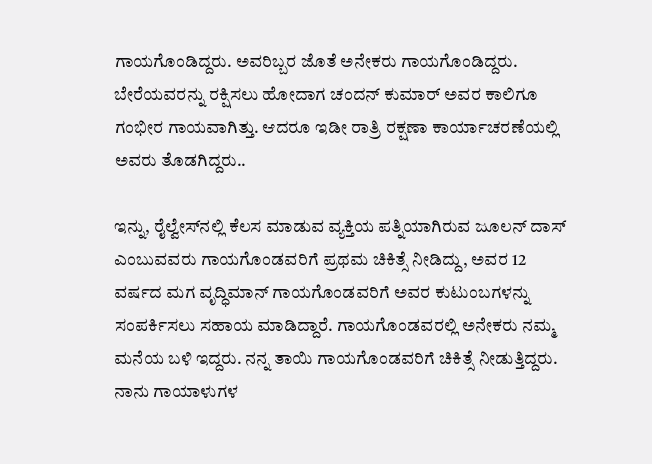ಗಾಯಗೊಂಡಿದ್ದರು. ಅವರಿಬ್ಬರ ಜೊತೆ ಅನೇಕರು ಗಾಯಗೊಂಡಿದ್ದರು. ಬೇರೆಯವರನ್ನು ರಕ್ಷಿಸಲು ಹೋದಾಗ ಚಂದನ್‌ ಕುಮಾರ್‌ ಅವರ ಕಾಲಿಗೂ ಗಂಭೀರ ಗಾಯವಾಗಿತ್ತು. ಆದರೂ ಇಡೀ ರಾತ್ರಿ ರಕ್ಷಣಾ ಕಾರ್ಯಾಚರಣೆಯಲ್ಲಿ ಅವರು ತೊಡಗಿದ್ದರು..

ಇನ್ನು, ರೈಲ್ವೇಸ್‌ನಲ್ಲಿ ಕೆಲಸ ಮಾಡುವ ವ್ಯಕ್ತಿಯ ಪತ್ನಿಯಾಗಿರುವ ಜೂಲನ್‌ ದಾಸ್‌ ಎಂಬುವವರು ಗಾಯಗೊಂಡವರಿಗೆ ಪ್ರಥಮ ಚಿಕಿತ್ಸೆ ನೀಡಿದ್ದು, ಅವರ 12 ವರ್ಷದ ಮಗ ವೃದ್ಧಿಮಾನ್‌ ಗಾಯಗೊಂಡವರಿಗೆ ಅವರ ಕುಟುಂಬಗಳನ್ನು ಸಂಪರ್ಕಿಸಲು ಸಹಾಯ ಮಾಡಿದ್ದಾರೆ. ಗಾಯಗೊಂಡವರಲ್ಲಿ ಅನೇಕರು ನಮ್ಮ ಮನೆಯ ಬಳಿ ಇದ್ದರು. ನನ್ನ ತಾಯಿ ಗಾಯಗೊಂಡವರಿಗೆ ಚಿಕಿತ್ಸೆ ನೀಡುತ್ತಿದ್ದರು. ನಾನು ಗಾಯಾಳುಗಳ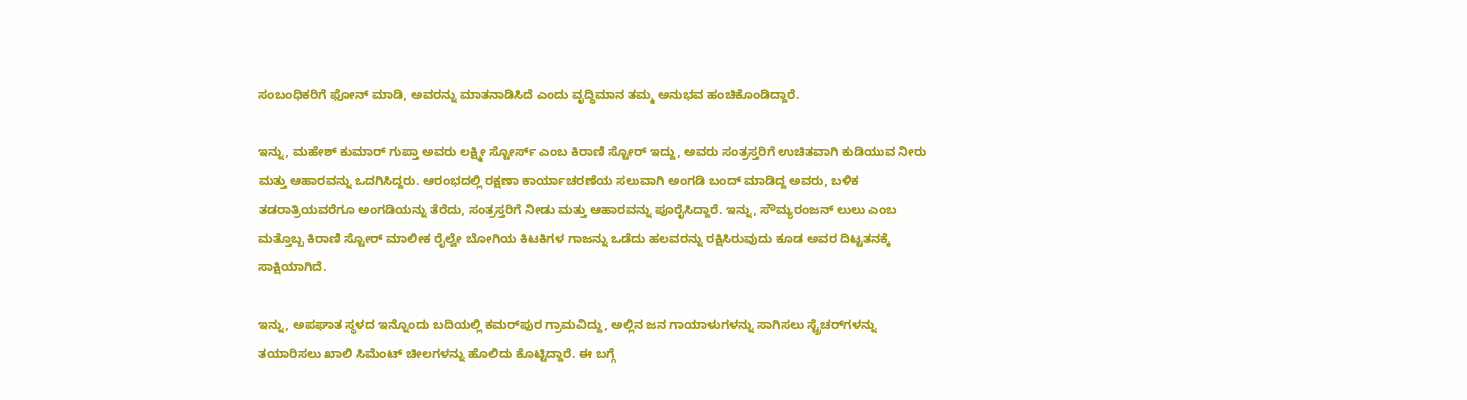ಸಂಬಂಧಿಕರಿಗೆ ಫೋನ್‌ ಮಾಡಿ, ಅವರನ್ನು ಮಾತನಾಡಿಸಿದೆ ಎಂದು ವೃದ್ಧಿಮಾನ ತಮ್ಮ ಅನುಭವ ಹಂಚಿಕೊಂಡಿದ್ದಾರೆ.

ಇನ್ನು, ಮಹೇಶ್‌ ಕುಮಾರ್‌ ಗುಪ್ತಾ ಅವರು ಲಕ್ಷ್ಮೀ ಸ್ಟೋರ್ಸ್‌ ಎಂಬ ಕಿರಾಣಿ ಸ್ಟೋರ್‌ ಇದ್ದು, ಅವರು ಸಂತ್ರಸ್ತರಿಗೆ ಉಚಿತವಾಗಿ ಕುಡಿಯುವ ನೀರು ಮತ್ತು ಆಹಾರವನ್ನು ಒದಗಿಸಿದ್ದರು. ಆರಂಭದಲ್ಲಿ ರಕ್ಷಣಾ ಕಾರ್ಯಾಚರಣೆಯ ಸಲುವಾಗಿ ಅಂಗಡಿ ಬಂದ್‌ ಮಾಡಿದ್ದ ಅವರು, ಬಳಿಕ ತಡರಾತ್ರಿಯವರೆಗೂ ಅಂಗಡಿಯನ್ನು ತೆರೆದು, ಸಂತ್ರಸ್ತರಿಗೆ ನೀಡು ಮತ್ತು ಆಹಾರವನ್ನು ಪೂರೈಸಿದ್ದಾರೆ. ಇನ್ನು, ಸೌಮ್ಯರಂಜನ್‌ ಲುಲು ಎಂಬ ಮತ್ತೊಬ್ಬ ಕಿರಾಣಿ ಸ್ಟೋರ್‌ ಮಾಲೀಕ ರೈಲ್ವೇ ಬೋಗಿಯ ಕಿಟಕಿಗಳ ಗಾಜನ್ನು ಒಡೆದು ಹಲವರನ್ನು ರಕ್ಷಿಸಿರುವುದು ಕೂಡ ಅವರ ದಿಟ್ಟತನಕ್ಕೆ ಸಾಕ್ಷಿಯಾಗಿದೆ.

ಇನ್ನು, ಅಪಘಾತ ಸ್ಥಳದ ಇನ್ನೊಂದು ಬದಿಯಲ್ಲಿ ಕಮರ್‌ಪುರ ಗ್ರಾಮವಿದ್ದು, ಅಲ್ಲಿನ ಜನ ಗಾಯಾಳುಗಳನ್ನು ಸಾಗಿಸಲು ಸ್ಟ್ರೆಚರ್‌ಗಳನ್ನು ತಯಾರಿಸಲು ಖಾಲಿ ಸಿಮೆಂಟ್‌ ಚೀಲಗಳನ್ನು ಹೊಲಿದು ಕೊಟ್ಟಿದ್ದಾರೆ. ಈ ಬಗ್ಗೆ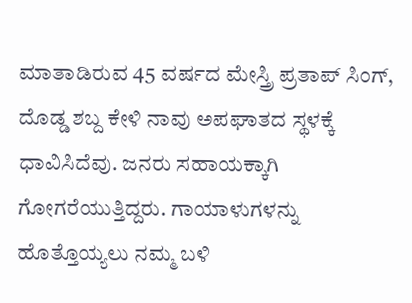ಮಾತಾಡಿರುವ 45 ವರ್ಷದ ಮೇಸ್ತ್ರಿ ಪ್ರತಾಪ್‌ ಸಿಂಗ್‌, ದೊಡ್ಡ ಶಬ್ದ ಕೇಳಿ ನಾವು ಅಪಘಾತದ ಸ್ಥಳಕ್ಕೆ ಧಾವಿಸಿದೆವು. ಜನರು ಸಹಾಯಕ್ಕಾಗಿ ಗೋಗರೆಯುತ್ತಿದ್ದರು. ಗಾಯಾಳುಗಳನ್ನು ಹೊತ್ತೊಯ್ಯಲು ನಮ್ಮ ಬಳಿ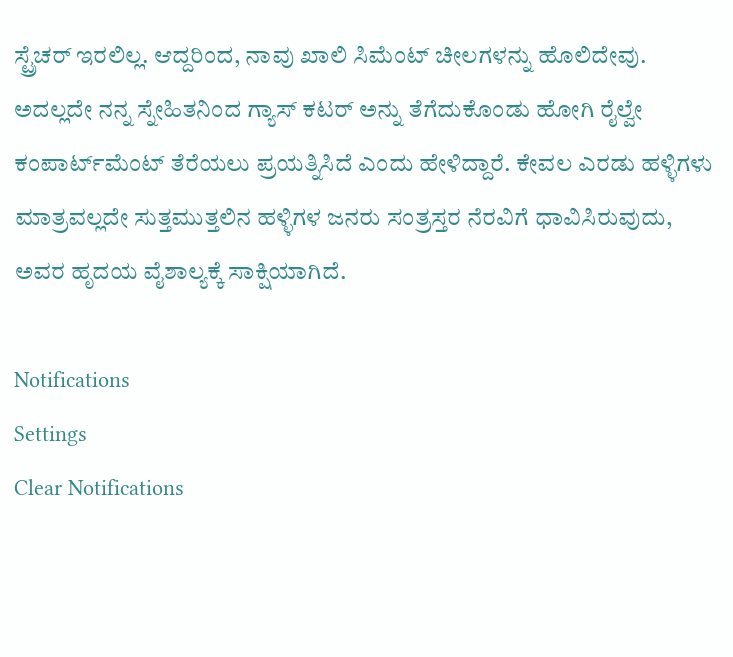ಸ್ಟ್ರೆಚರ್ ಇರಲಿಲ್ಲ. ಆದ್ದರಿಂದ, ನಾವು ಖಾಲಿ ಸಿಮೆಂಟ್ ಚೀಲಗಳನ್ನು ಹೊಲಿದೇವು. ಅದಲ್ಲದೇ ನನ್ನ ಸ್ನೇಹಿತನಿಂದ ಗ್ಯಾಸ್ ಕಟರ್‌ ಅನ್ನು ತೆಗೆದುಕೊಂಡು ಹೋಗಿ ರೈಲ್ವೇ ಕಂಪಾರ್ಟ್‌ಮೆಂಟ್‌ ತೆರೆಯಲು ಪ್ರಯತ್ನಿಸಿದೆ ಎಂದು ಹೇಳಿದ್ದಾರೆ. ಕೇವಲ ಎರಡು ಹಳ್ಳಿಗಳು ಮಾತ್ರವಲ್ಲದೇ ಸುತ್ತಮುತ್ತಲಿನ ಹಳ್ಳಿಗಳ ಜನರು ಸಂತ್ರಸ್ತರ ನೆರವಿಗೆ ಧಾವಿಸಿರುವುದು, ಅವರ ಹೃದಯ ವೈಶಾಲ್ಯಕ್ಕೆ ಸಾಕ್ಷಿಯಾಗಿದೆ.

Notifications
Settings
Clear Notifications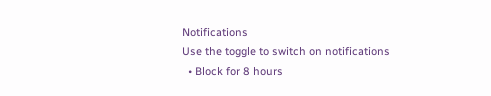Notifications
Use the toggle to switch on notifications
  • Block for 8 hours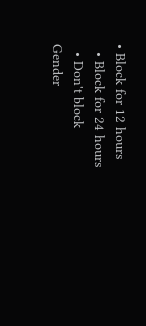• Block for 12 hours
  • Block for 24 hours
  • Don't block
Gender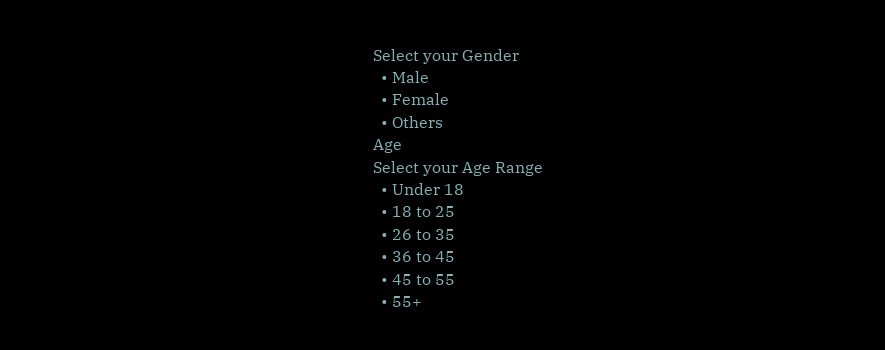Select your Gender
  • Male
  • Female
  • Others
Age
Select your Age Range
  • Under 18
  • 18 to 25
  • 26 to 35
  • 36 to 45
  • 45 to 55
  • 55+